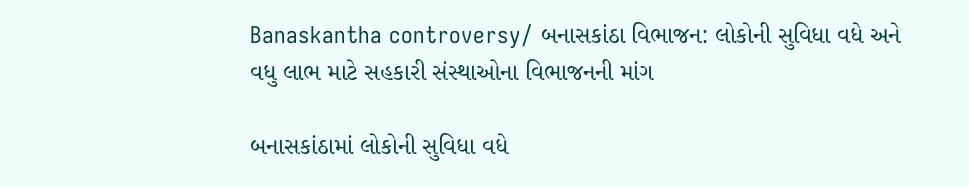Banaskantha controversy/ બનાસકાંઠા વિભાજન: લોકોની સુવિધા વધે અને વધુ લાભ માટે સહકારી સંસ્થાઓના વિભાજનની માંગ

બનાસકાંઠામાં લોકોની સુવિધા વધે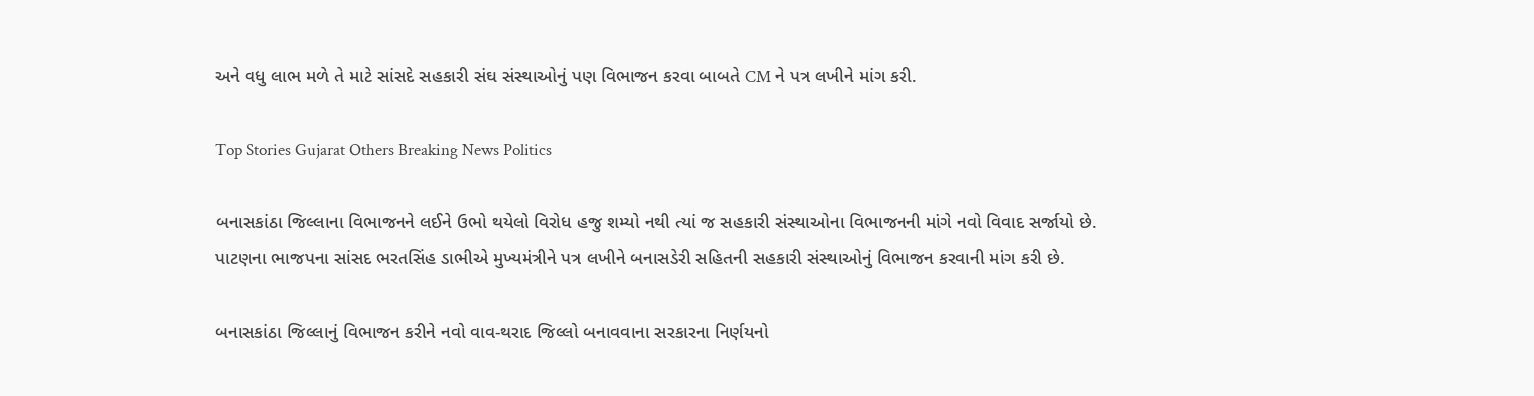અને વધુ લાભ મળે તે માટે સાંસદે સહકારી સંઘ સંસ્થાઓનું પણ વિભાજન કરવા બાબતે CM ને પત્ર લખીને માંગ કરી.

Top Stories Gujarat Others Breaking News Politics

બનાસકાંઠા જિલ્લાના વિભાજનને લઈને ઉભો થયેલો વિરોધ હજુ શમ્યો નથી ત્યાં જ સહકારી સંસ્થાઓના વિભાજનની માંગે નવો વિવાદ સર્જાયો છે. પાટણના ભાજપના સાંસદ ભરતસિંહ ડાભીએ મુખ્યમંત્રીને પત્ર લખીને બનાસડેરી સહિતની સહકારી સંસ્થાઓનું વિભાજન કરવાની માંગ કરી છે.

બનાસકાંઠા જિલ્લાનું વિભાજન કરીને નવો વાવ-થરાદ જિલ્લો બનાવવાના સરકારના નિર્ણયનો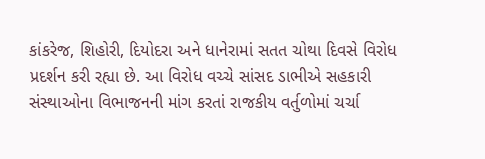કાંકરેજ, શિહોરી, દિયોદરા અને ધાનેરામાં સતત ચોથા દિવસે વિરોધ પ્રદર્શન કરી રહ્યા છે. આ વિરોધ વચ્ચે સાંસદ ડાભીએ સહકારી સંસ્થાઓના વિભાજનની માંગ કરતાં રાજકીય વર્તુળોમાં ચર્ચા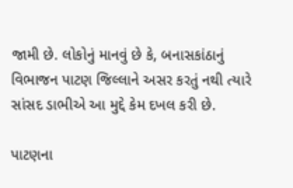જામી છે. લોકોનું માનવું છે કે, બનાસકાંઠાનું વિભાજન પાટણ જિલ્લાને અસર કરતું નથી ત્યારે સાંસદ ડાભીએ આ મુદ્દે કેમ દખલ કરી છે.

પાટણના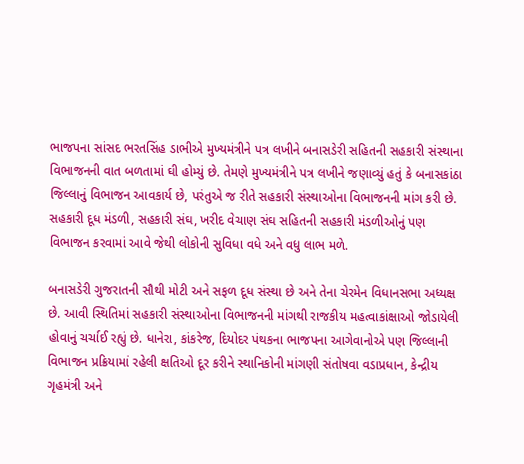ભાજપના સાંસદ ભરતસિંહ ડાભીએ મુખ્યમંત્રીને પત્ર લખીને બનાસડેરી સહિતની સહકારી સંસ્થાના વિભાજનની વાત બળતામાં ઘી હોમ્યું છે. તેમણે મુખ્યમંત્રીને પત્ર લખીને જણાવ્યું હતું કે બનાસકાંઠા જિલ્લાનું વિભાજન આવકાર્ય છે, પરંતુએ જ રીતે સહકારી સંસ્થાઓના વિભાજનની માંગ કરી છે. સહકારી દૂધ મંડળી, સહકારી સંઘ, ખરીદ વેચાણ સંઘ સહિતની સહકારી મંડળીઓનું પણ વિભાજન કરવામાં આવે જેથી લોકોની સુવિધા વધે અને વધુ લાભ મળે.

બનાસડેરી ગુજરાતની સૌથી મોટી અને સફળ દૂધ સંસ્થા છે અને તેના ચેરમેન વિધાનસભા અધ્યક્ષ છે. આવી સ્થિતિમાં સહકારી સંસ્થાઓના વિભાજનની માંગથી રાજકીય મહત્વાકાંક્ષાઓ જોડાયેલી હોવાનું ચર્ચાઈ રહ્યું છે. ધાનેરા, કાંકરેજ, દિયોદર પંથકના ભાજપના આગેવાનોએ પણ જિલ્લાની વિભાજન પ્રક્રિયામાં રહેલી ક્ષતિઓ દૂર કરીને સ્થાનિકોની માંગણી સંતોષવા વડાપ્રધાન, કેન્દ્રીય ગૃહમંત્રી અને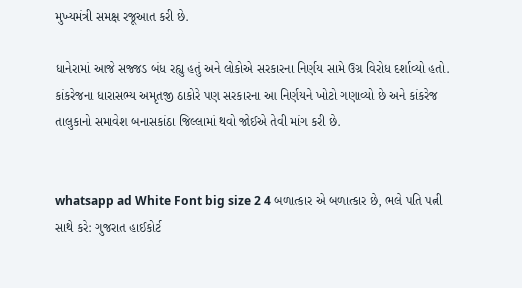મુખ્યમંત્રી સમક્ષ રજૂઆત કરી છે.

ધાનેરામાં આજે સજ્જડ બંધ રહ્યુ હતું અને લોકોએ સરકારના નિર્ણય સામે ઉગ્ર વિરોધ દર્શાવ્યો હતો. કાંકરેજના ધારાસભ્ય અમૃતજી ઠાકોરે પણ સરકારના આ નિર્ણયને ખોટો ગણાવ્યો છે અને કાંકરેજ તાલુકાનો સમાવેશ બનાસકાંઠા જિલ્લામાં થવો જોઈએ તેવી માંગ કરી છે.


whatsapp ad White Font big size 2 4 બળાત્કાર એ બળાત્કાર છે, ભલે પતિ પત્ની સાથે કરે: ગુજરાત હાઈકોર્ટ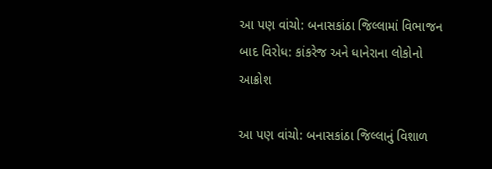આ પણ વાંચો: બનાસકાંઠા જિલ્લામાં વિભાજન બાદ વિરોધ: કાંકરેજ અને ધાનેરાના લોકોનો આક્રોશ

આ પણ વાંચો: બનાસકાંઠા જિલ્લાનું વિશાળ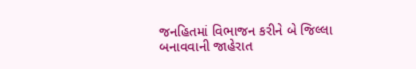જનહિતમાં વિભાજન કરીને બે જિલ્લા બનાવવાની જાહેરાત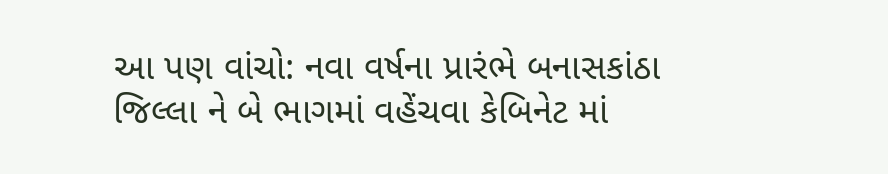આ પણ વાંચો: નવા વર્ષના પ્રારંભે બનાસકાંઠા જિલ્લા ને બે ભાગમાં વહેંચવા કેબિનેટ માં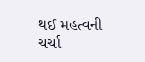થઈ મહત્વની ચર્ચા